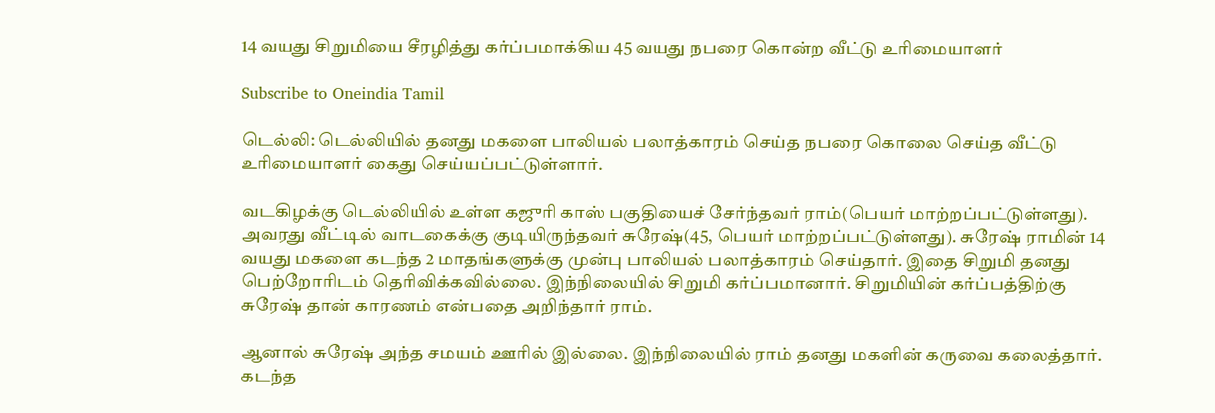14 வயது சிறுமியை சீரழித்து கர்ப்பமாக்கிய 45 வயது நபரை கொன்ற வீட்டு உரிமையாளர்

Subscribe to Oneindia Tamil

டெல்லி: டெல்லியில் தனது மகளை பாலியல் பலாத்காரம் செய்த நபரை கொலை செய்த வீட்டு உரிமையாளர் கைது செய்யப்பட்டுள்ளார்.

வடகிழக்கு டெல்லியில் உள்ள கஜுரி காஸ் பகுதியைச் சேர்ந்தவர் ராம்(பெயர் மாற்றப்பட்டுள்ளது). அவரது வீட்டில் வாடகைக்கு குடியிருந்தவர் சுரேஷ்(45, பெயர் மாற்றப்பட்டுள்ளது). சுரேஷ் ராமின் 14 வயது மகளை கடந்த 2 மாதங்களுக்கு முன்பு பாலியல் பலாத்காரம் செய்தார். இதை சிறுமி தனது பெற்றோரிடம் தெரிவிக்கவில்லை. இந்நிலையில் சிறுமி கர்ப்பமானார். சிறுமியின் கர்ப்பத்திற்கு சுரேஷ் தான் காரணம் என்பதை அறிந்தார் ராம்.

ஆனால் சுரேஷ் அந்த சமயம் ஊரில் இல்லை. இந்நிலையில் ராம் தனது மகளின் கருவை கலைத்தார். கடந்த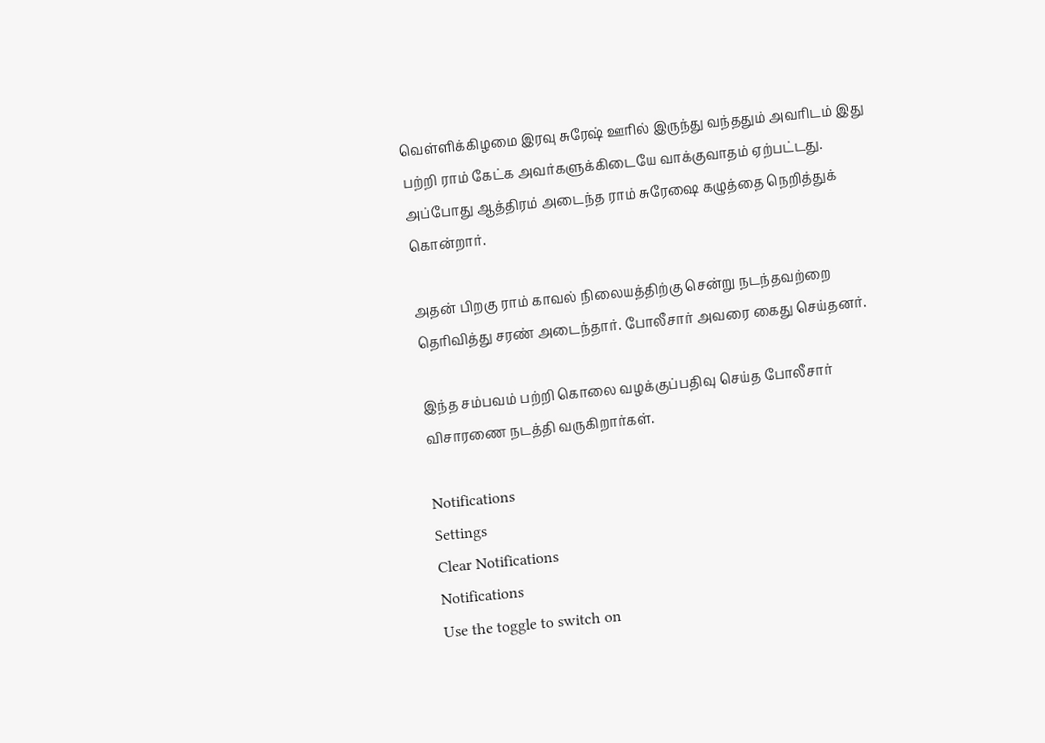வெள்ளிக்கிழமை இரவு சுரேஷ் ஊரில் இருந்து வந்ததும் அவரிடம் இது பற்றி ராம் கேட்க அவர்களுக்கிடையே வாக்குவாதம் ஏற்பட்டது. அப்போது ஆத்திரம் அடைந்த ராம் சுரேஷை கழுத்தை நெறித்துக் கொன்றார்.

அதன் பிறகு ராம் காவல் நிலையத்திற்கு சென்று நடந்தவற்றை தெரிவித்து சரண் அடைந்தார். போலீசார் அவரை கைது செய்தனர்.

இந்த சம்பவம் பற்றி கொலை வழக்குப்பதிவு செய்த போலீசார் விசாரணை நடத்தி வருகிறார்கள்.

Notifications
Settings
Clear Notifications
Notifications
Use the toggle to switch on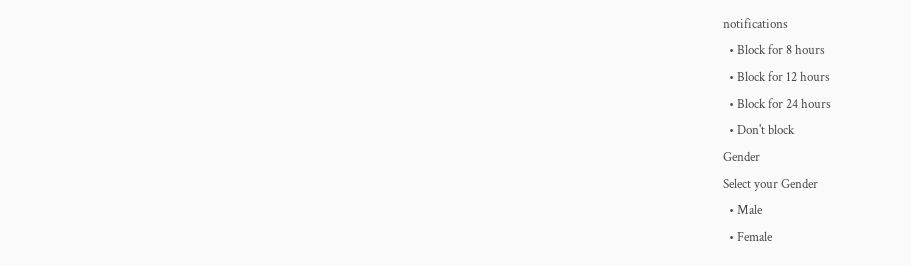notifications
  • Block for 8 hours
  • Block for 12 hours
  • Block for 24 hours
  • Don't block
Gender
Select your Gender
  • Male
  • Female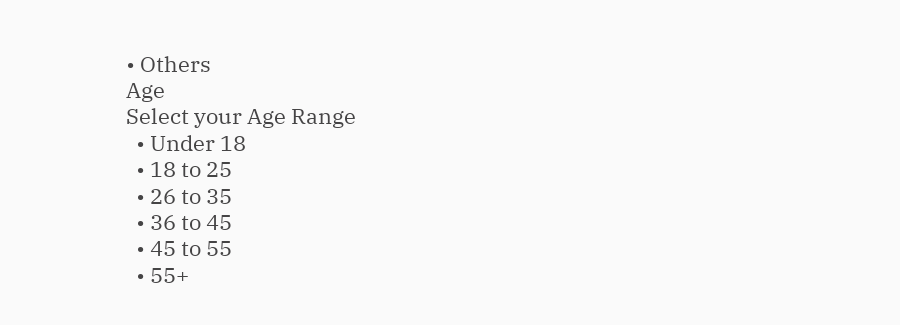• Others
Age
Select your Age Range
  • Under 18
  • 18 to 25
  • 26 to 35
  • 36 to 45
  • 45 to 55
  • 55+